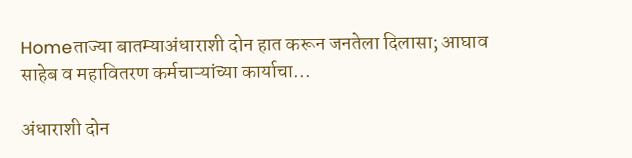Homeताज्या बातम्याअंधाराशी दोन हात करून जनतेला दिलासा; आघाव साहेब व महावितरण कर्मचाऱ्यांच्या कार्याचा...

अंधाराशी दोन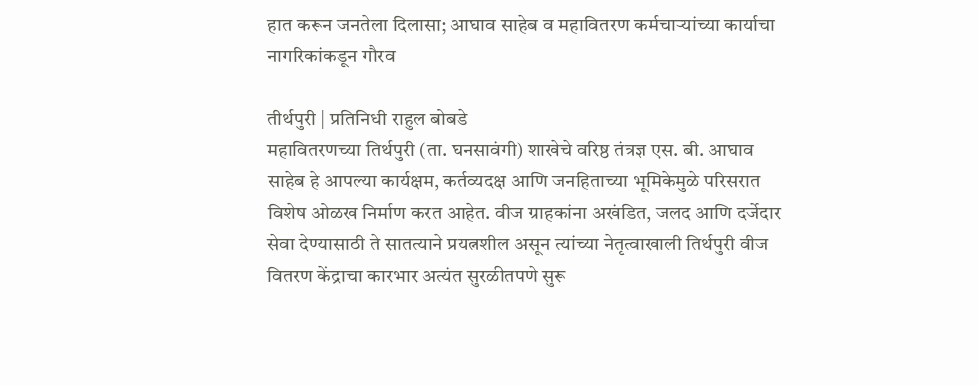हात करून जनतेला दिलासा; आघाव साहेब व महावितरण कर्मचाऱ्यांच्या कार्याचा नागरिकांकडून गौरव

तीर्थपुरी | प्रतिनिधी राहुल बोबडे
महावितरणच्या तिर्थपुरी (ता. घनसावंगी) शाखेचे वरिष्ठ तंत्रज्ञ एस. बी. आघाव साहेब हे आपल्या कार्यक्षम, कर्तव्यदक्ष आणि जनहिताच्या भूमिकेमुळे परिसरात विशेष ओळख निर्माण करत आहेत. वीज ग्राहकांना अखंडित, जलद आणि दर्जेदार सेवा देण्यासाठी ते सातत्याने प्रयत्नशील असून त्यांच्या नेतृत्वाखाली तिर्थपुरी वीज वितरण केंद्राचा कारभार अत्यंत सुरळीतपणे सुरू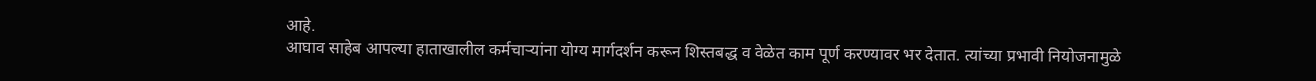आहे.
आघाव साहेब आपल्या हाताखालील कर्मचाऱ्यांना योग्य मार्गदर्शन करून शिस्तबद्ध व वेळेत काम पूर्ण करण्यावर भर देतात. त्यांच्या प्रभावी नियोजनामुळे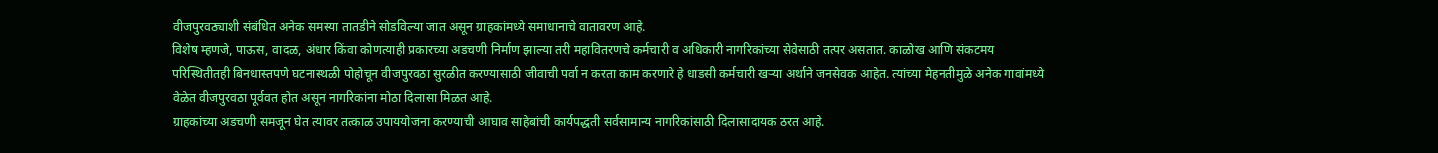वीजपुरवठ्याशी संबंधित अनेक समस्या तातडीने सोडविल्या जात असून ग्राहकांमध्ये समाधानाचे वातावरण आहे.
विशेष म्हणजे, पाऊस, वादळ, अंधार किंवा कोणत्याही प्रकारच्या अडचणी निर्माण झाल्या तरी महावितरणचे कर्मचारी व अधिकारी नागरिकांच्या सेवेसाठी तत्पर असतात. काळोख आणि संकटमय परिस्थितीतही बिनधास्तपणे घटनास्थळी पोहोचून वीजपुरवठा सुरळीत करण्यासाठी जीवाची पर्वा न करता काम करणारे हे धाडसी कर्मचारी खऱ्या अर्थाने जनसेवक आहेत. त्यांच्या मेहनतीमुळे अनेक गावांमध्ये वेळेत वीजपुरवठा पूर्ववत होत असून नागरिकांना मोठा दिलासा मिळत आहे.
ग्राहकांच्या अडचणी समजून घेत त्यावर तत्काळ उपाययोजना करण्याची आघाव साहेबांची कार्यपद्धती सर्वसामान्य नागरिकांसाठी दिलासादायक ठरत आहे.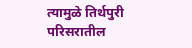त्यामुळे तिर्थपुरी परिसरातील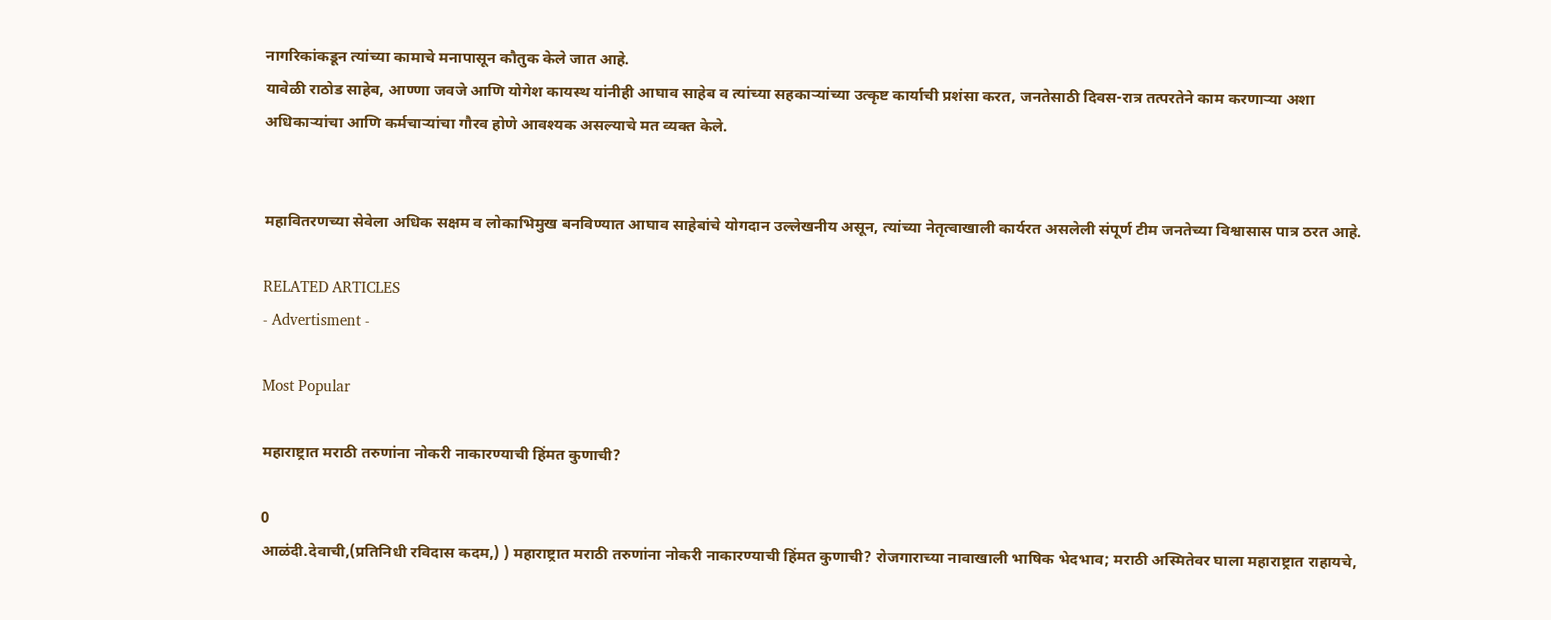नागरिकांकडून त्यांच्या कामाचे मनापासून कौतुक केले जात आहे.
यावेळी राठोड साहेब, आण्णा जवजे आणि योगेश कायस्थ यांनीही आघाव साहेब व त्यांच्या सहकाऱ्यांच्या उत्कृष्ट कार्याची प्रशंसा करत, जनतेसाठी दिवस-रात्र तत्परतेने काम करणाऱ्या अशा अधिकाऱ्यांचा आणि कर्मचाऱ्यांचा गौरव होणे आवश्यक असल्याचे मत व्यक्त केले.


महावितरणच्या सेवेला अधिक सक्षम व लोकाभिमुख बनविण्यात आघाव साहेबांचे योगदान उल्लेखनीय असून, त्यांच्या नेतृत्वाखाली कार्यरत असलेली संपूर्ण टीम जनतेच्या विश्वासास पात्र ठरत आहे.

RELATED ARTICLES
- Advertisment -

Most Popular

महाराष्ट्रात मराठी तरुणांना नोकरी नाकारण्याची हिंमत कुणाची?

0
आळंदी.देवाची,(प्रतिनिधी रविदास कदम,) ) महाराष्ट्रात मराठी तरुणांना नोकरी नाकारण्याची हिंमत कुणाची? रोजगाराच्या नावाखाली भाषिक भेदभाव; मराठी अस्मितेवर घाला महाराष्ट्रात राहायचे,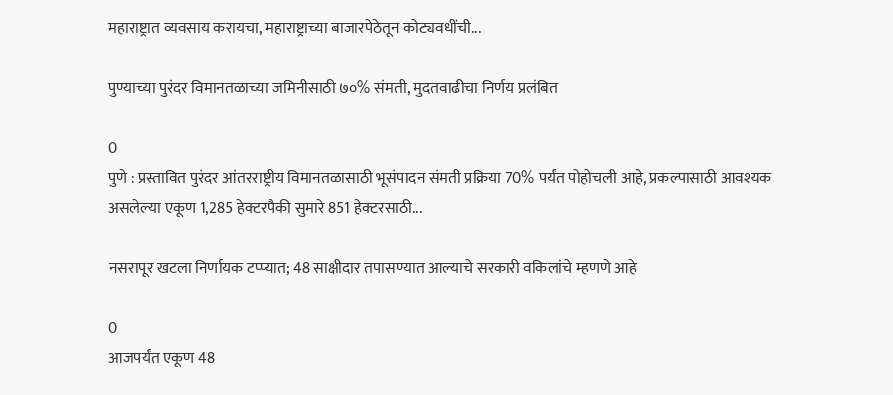महाराष्ट्रात व्यवसाय करायचा, महाराष्ट्राच्या बाजारपेठेतून कोट्यवधींची...

पुण्याच्या पुरंदर विमानतळाच्या जमिनीसाठी ७०% संमती, मुदतवाढीचा निर्णय प्रलंबित

0
पुणे : प्रस्तावित पुरंदर आंतरराष्ट्रीय विमानतळासाठी भूसंपादन संमती प्रक्रिया 70% पर्यंत पोहोचली आहे, प्रकल्पासाठी आवश्यक असलेल्या एकूण 1,285 हेक्टरपैकी सुमारे 851 हेक्टरसाठी...

नसरापूर खटला निर्णायक टप्प्यात; 48 साक्षीदार तपासण्यात आल्याचे सरकारी वकिलांचे म्हणणे आहे

0
आजपर्यंत एकूण 48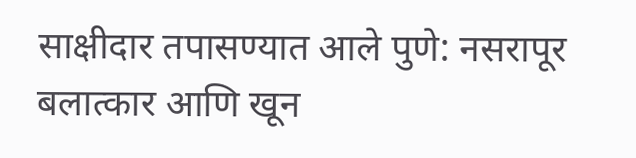साक्षीदार तपासण्यात आले पुणे: नसरापूर बलात्कार आणि खून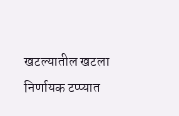खटल्यातील खटला निर्णायक टप्प्यात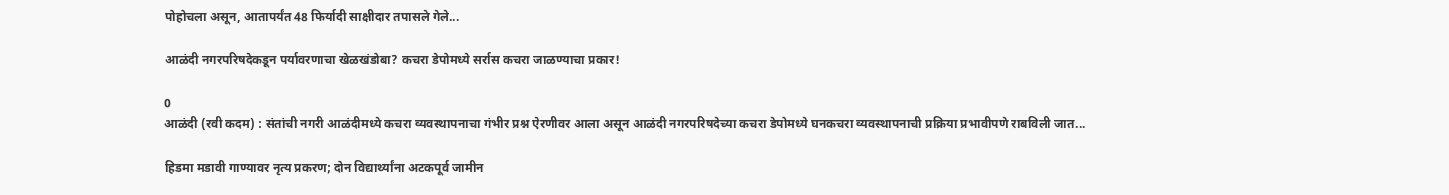पोहोचला असून, आतापर्यंत 48 फिर्यादी साक्षीदार तपासले गेले...

आळंदी नगरपरिषदेकडून पर्यावरणाचा खेळखंडोबा? कचरा डेपोमध्ये सर्रास कचरा जाळण्याचा प्रकार!

0
आळंदी (रवी कदम) : संतांची नगरी आळंदीमध्ये कचरा व्यवस्थापनाचा गंभीर प्रश्न ऐरणीवर आला असून आळंदी नगरपरिषदेच्या कचरा डेपोमध्ये घनकचरा व्यवस्थापनाची प्रक्रिया प्रभावीपणे राबविली जात...

हिडमा मडावी गाण्यावर नृत्य प्रकरण; दोन विद्यार्थ्यांना अटकपूर्व जामीन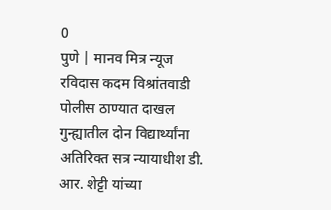0
पुणे | मानव मित्र न्यूज रविदास कदम विश्रांतवाडी पोलीस ठाण्यात दाखल गुन्ह्यातील दोन विद्यार्थ्यांना अतिरिक्त सत्र न्यायाधीश डी. आर. शेट्टी यांच्या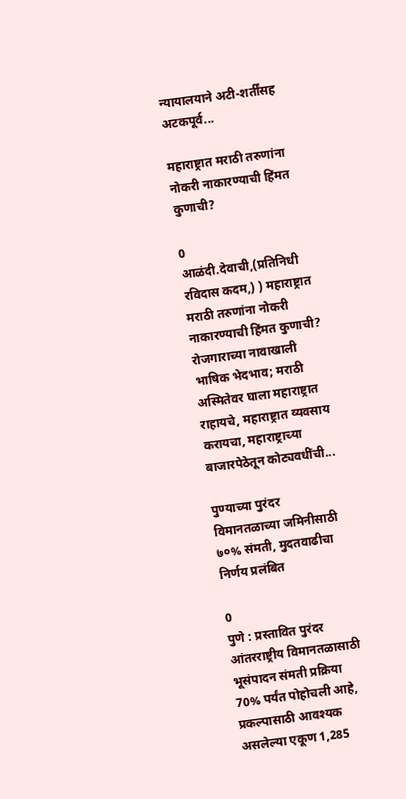न्यायालयाने अटी-शर्तींसह अटकपूर्व...

महाराष्ट्रात मराठी तरुणांना नोकरी नाकारण्याची हिंमत कुणाची?

0
आळंदी.देवाची,(प्रतिनिधी रविदास कदम,) ) महाराष्ट्रात मराठी तरुणांना नोकरी नाकारण्याची हिंमत कुणाची? रोजगाराच्या नावाखाली भाषिक भेदभाव; मराठी अस्मितेवर घाला महाराष्ट्रात राहायचे, महाराष्ट्रात व्यवसाय करायचा, महाराष्ट्राच्या बाजारपेठेतून कोट्यवधींची...

पुण्याच्या पुरंदर विमानतळाच्या जमिनीसाठी ७०% संमती, मुदतवाढीचा निर्णय प्रलंबित

0
पुणे : प्रस्तावित पुरंदर आंतरराष्ट्रीय विमानतळासाठी भूसंपादन संमती प्रक्रिया 70% पर्यंत पोहोचली आहे, प्रकल्पासाठी आवश्यक असलेल्या एकूण 1,285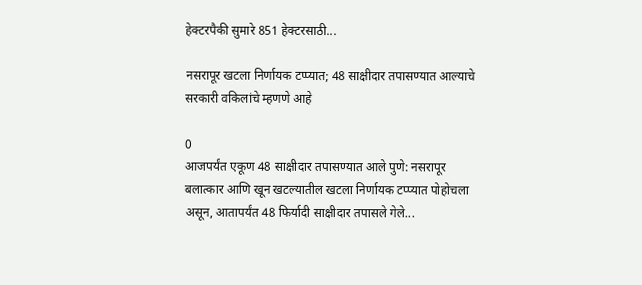हेक्टरपैकी सुमारे 851 हेक्टरसाठी...

नसरापूर खटला निर्णायक टप्प्यात; 48 साक्षीदार तपासण्यात आल्याचे सरकारी वकिलांचे म्हणणे आहे

0
आजपर्यंत एकूण 48 साक्षीदार तपासण्यात आले पुणे: नसरापूर बलात्कार आणि खून खटल्यातील खटला निर्णायक टप्प्यात पोहोचला असून, आतापर्यंत 48 फिर्यादी साक्षीदार तपासले गेले...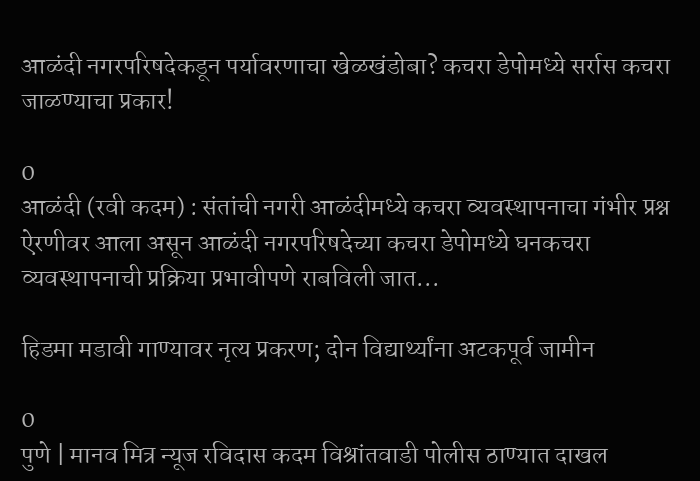आळंदी नगरपरिषदेकडून पर्यावरणाचा खेळखंडोबा? कचरा डेपोमध्ये सर्रास कचरा जाळण्याचा प्रकार!

0
आळंदी (रवी कदम) : संतांची नगरी आळंदीमध्ये कचरा व्यवस्थापनाचा गंभीर प्रश्न ऐरणीवर आला असून आळंदी नगरपरिषदेच्या कचरा डेपोमध्ये घनकचरा व्यवस्थापनाची प्रक्रिया प्रभावीपणे राबविली जात...

हिडमा मडावी गाण्यावर नृत्य प्रकरण; दोन विद्यार्थ्यांना अटकपूर्व जामीन

0
पुणे | मानव मित्र न्यूज रविदास कदम विश्रांतवाडी पोलीस ठाण्यात दाखल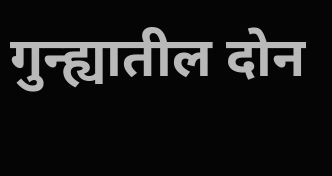गुन्ह्यातील दोन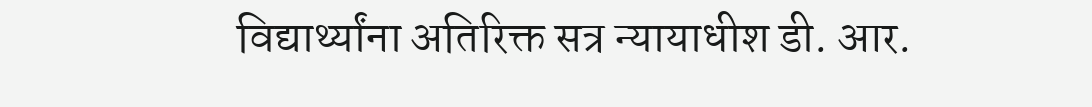विद्यार्थ्यांना अतिरिक्त सत्र न्यायाधीश डी. आर.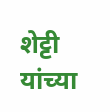शेट्टी यांच्या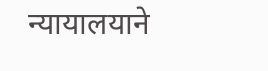न्यायालयाने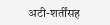अटी-शर्तींसह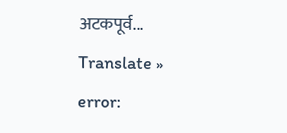अटकपूर्व...
Translate »
error: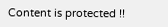Content is protected !!